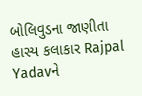બોલિવુડના જાણીતા હાસ્ય કલાકાર Rajpal Yadavને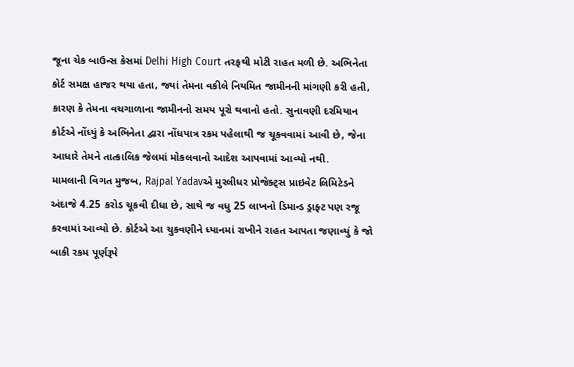જૂના ચેક બાઉન્સ કેસમાં Delhi High Court તરફથી મોટી રાહત મળી છે. અભિનેતા કોર્ટ સમક્ષ હાજર થયા હતા, જ્યાં તેમના વકીલે નિયમિત જામીનની માંગણી કરી હતી, કારણ કે તેમના વચગાળાના જામીનનો સમય પૂરો થવાનો હતો. સુનાવણી દરમિયાન કોર્ટએ નોંધ્યું કે અભિનેતા દ્વારા નોંધપાત્ર રકમ પહેલાથી જ ચૂકવવામાં આવી છે, જેના આધારે તેમને તાત્કાલિક જેલમાં મોકલવાનો આદેશ આપવામાં આવ્યો નથી.
મામલાની વિગત મુજબ, Rajpal Yadavએ મુરલીધર પ્રોજેક્ટ્સ પ્રાઇવેટ લિમિટેડને અંદાજે 4.25 કરોડ ચૂકવી દીધા છે, સાથે જ વધુ 25 લાખનો ડિમાન્ડ ડ્રાફ્ટ પણ રજૂ કરવામાં આવ્યો છે. કોર્ટએ આ ચુકવણીને ધ્યાનમાં રાખીને રાહત આપતા જણાવ્યું કે જો બાકી રકમ પૂર્ણરૂપે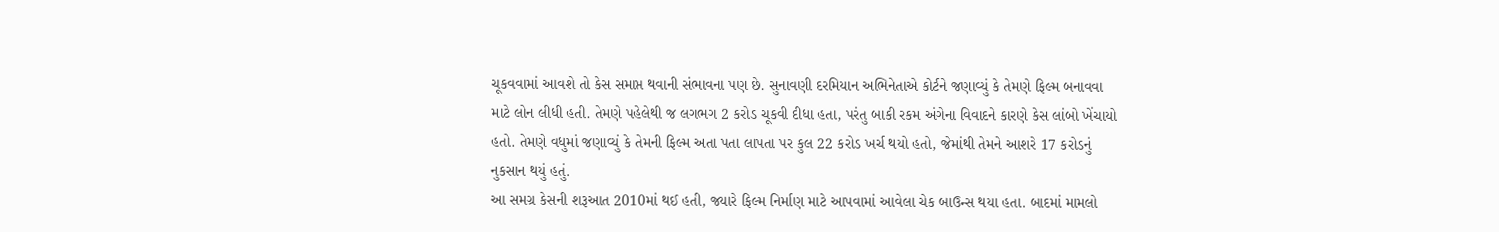ચૂકવવામાં આવશે તો કેસ સમાપ્ત થવાની સંભાવના પણ છે. સુનાવણી દરમિયાન અભિનેતાએ કોર્ટને જણાવ્યું કે તેમણે ફિલ્મ બનાવવા માટે લોન લીધી હતી. તેમણે પહેલેથી જ લગભગ 2 કરોડ ચૂકવી દીધા હતા, પરંતુ બાકી રકમ અંગેના વિવાદને કારણે કેસ લાંબો ખેંચાયો હતો. તેમણે વધુમાં જણાવ્યું કે તેમની ફિલ્મ અતા પતા લાપતા પર કુલ 22 કરોડ ખર્ચ થયો હતો, જેમાંથી તેમને આશરે 17 કરોડનું નુકસાન થયું હતું.
આ સમગ્ર કેસની શરૂઆત 2010માં થઈ હતી, જ્યારે ફિલ્મ નિર્માણ માટે આપવામાં આવેલા ચેક બાઉન્સ થયા હતા. બાદમાં મામલો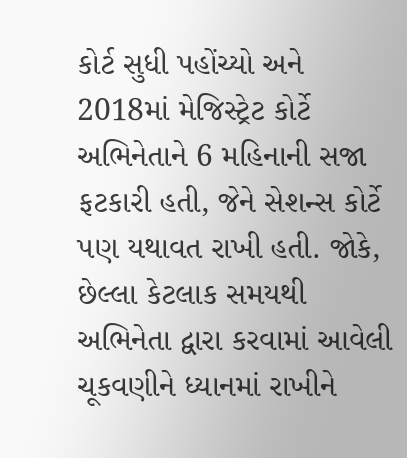કોર્ટ સુધી પહોંચ્યો અને 2018માં મેજિસ્ટ્રેટ કોર્ટે અભિનેતાને 6 મહિનાની સજા ફટકારી હતી, જેને સેશન્સ કોર્ટે પણ યથાવત રાખી હતી. જોકે, છેલ્લા કેટલાક સમયથી અભિનેતા દ્વારા કરવામાં આવેલી ચૂકવણીને ધ્યાનમાં રાખીને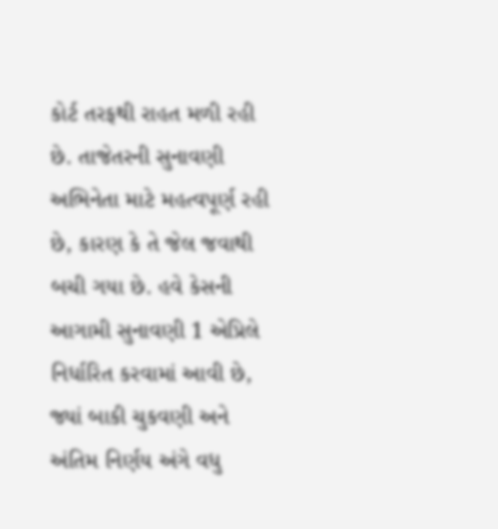કોર્ટ તરફથી રાહત મળી રહી છે. તાજેતરની સુનાવણી અભિનેતા માટે મહત્વપૂર્ણ રહી છે, કારણ કે તે જેલ જવાથી બચી ગયા છે. હવે કેસની આગામી સુનાવણી 1 એપ્રિલે નિર્ધારિત કરવામાં આવી છે, જ્યાં બાકી ચુકવણી અને અંતિમ નિર્ણય અંગે વધુ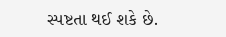સ્પષ્ટતા થઈ શકે છે.